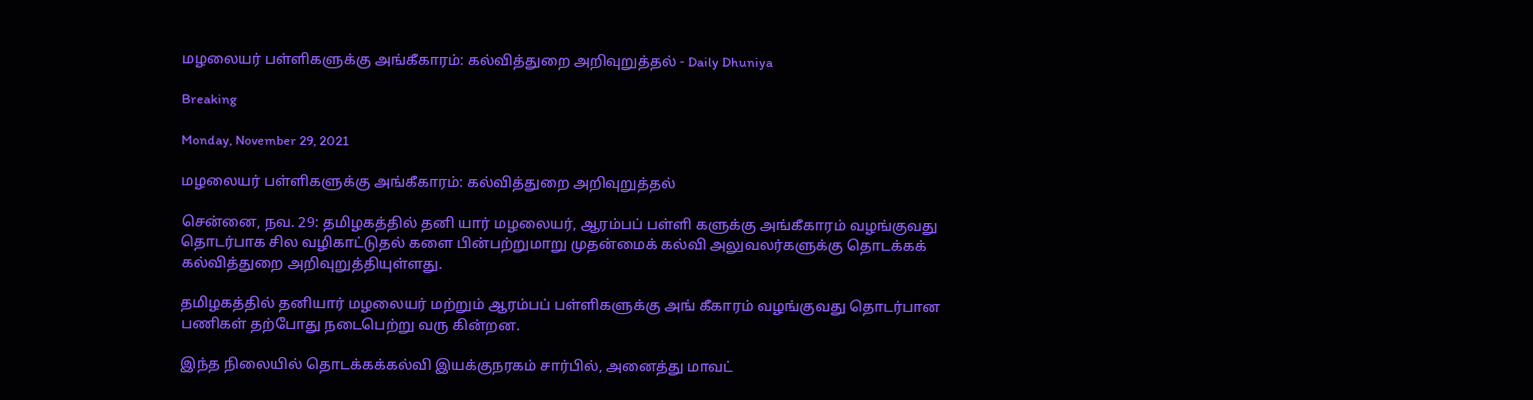மழலையர் பள்ளிகளுக்கு அங்கீகாரம்: கல்வித்துறை அறிவுறுத்தல் - Daily Dhuniya

Breaking

Monday, November 29, 2021

மழலையர் பள்ளிகளுக்கு அங்கீகாரம்: கல்வித்துறை அறிவுறுத்தல்

சென்னை, நவ. 29: தமிழகத்தில் தனி யார் மழலையர், ஆரம்பப் பள்ளி களுக்கு அங்கீகாரம் வழங்குவது தொடர்பாக சில வழிகாட்டுதல் களை பின்பற்றுமாறு முதன்மைக் கல்வி அலுவலர்களுக்கு தொடக்கக் கல்வித்துறை அறிவுறுத்தியுள்ளது.

தமிழகத்தில் தனியார் மழலையர் மற்றும் ஆரம்பப் பள்ளிகளுக்கு அங் கீகாரம் வழங்குவது தொடர்பான பணிகள் தற்போது நடைபெற்று வரு கின்றன.

இந்த நிலையில் தொடக்கக்கல்வி இயக்குநரகம் சார்பில், அனைத்து மாவட்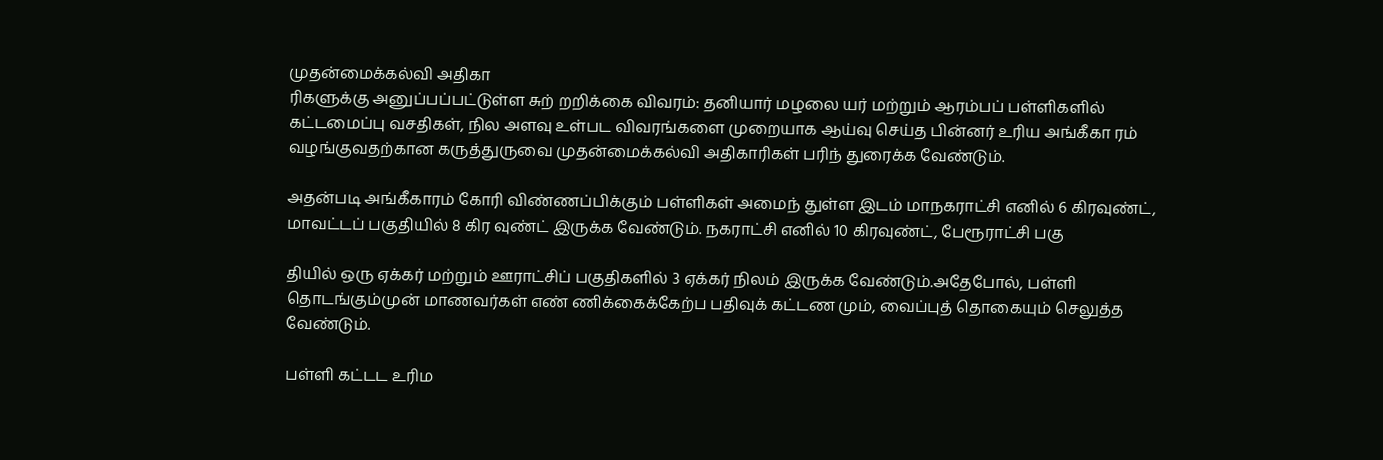முதன்மைக்கல்வி அதிகா
ரிகளுக்கு அனுப்பப்பட்டுள்ள சுற் றறிக்கை விவரம்: தனியார் மழலை யர் மற்றும் ஆரம்பப் பள்ளிகளில் கட்டமைப்பு வசதிகள், நில அளவு உள்பட விவரங்களை முறையாக ஆய்வு செய்த பின்னர் உரிய அங்கீகா ரம் வழங்குவதற்கான கருத்துருவை முதன்மைக்கல்வி அதிகாரிகள் பரிந் துரைக்க வேண்டும்.

அதன்படி அங்கீகாரம் கோரி விண்ணப்பிக்கும் பள்ளிகள் அமைந் துள்ள இடம் மாநகராட்சி எனில் 6 கிரவுண்ட், மாவட்டப் பகுதியில் 8 கிர வுண்ட் இருக்க வேண்டும். நகராட்சி எனில் 10 கிரவுண்ட், பேரூராட்சி பகு

தியில் ஒரு ஏக்கர் மற்றும் ஊராட்சிப் பகுதிகளில் 3 ஏக்கர் நிலம் இருக்க வேண்டும்.அதேபோல், பள்ளி தொடங்கும்முன் மாணவர்கள் எண் ணிக்கைக்கேற்ப பதிவுக் கட்டண மும், வைப்புத் தொகையும் செலுத்த வேண்டும்.

பள்ளி கட்டட உரிம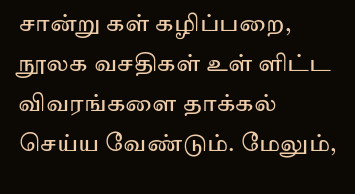சான்று கள் கழிப்பறை, நூலக வசதிகள் உள் ளிட்ட விவரங்களை தாக்கல் செய்ய வேண்டும். மேலும்,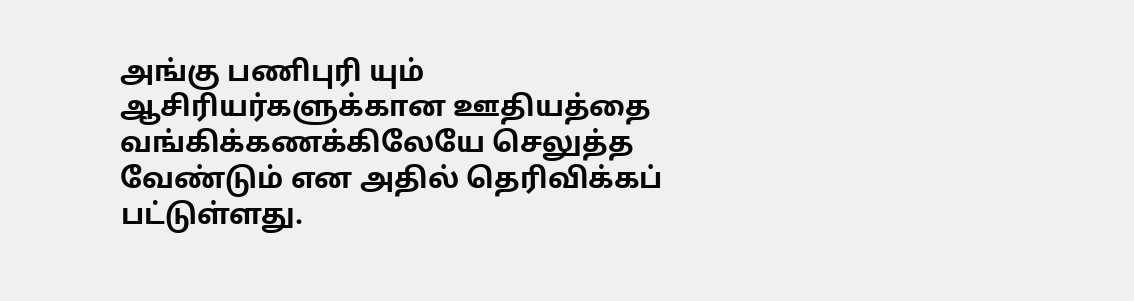அங்கு பணிபுரி யும் ஆசிரியர்களுக்கான ஊதியத்தை வங்கிக்கணக்கிலேயே செலுத்த வேண்டும் என அதில் தெரிவிக்கப் பட்டுள்ளது.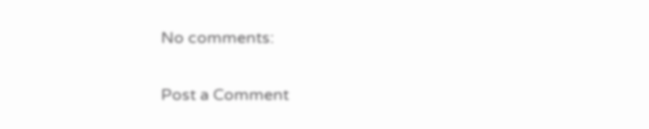No comments:

Post a Comment